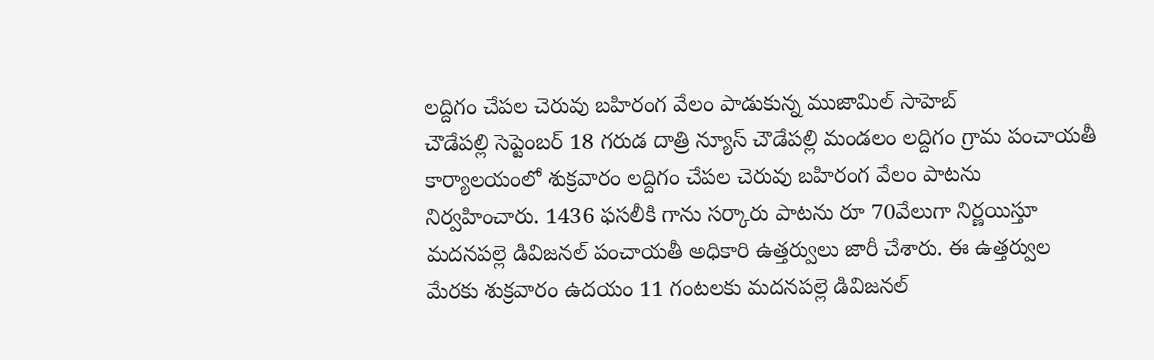లద్దిగం చేపల చెరువు బహిరంగ వేలం పాడుకున్న ముజామిల్ సాహెబ్
చౌడేపల్లి సెప్టెంబర్ 18 గరుడ దాత్రి న్యూస్ చౌడేపల్లి మండలం లద్దిగం గ్రామ పంచాయతీ కార్యాలయంలో శుక్రవారం లద్దిగం చేపల చెరువు బహిరంగ వేలం పాటను నిర్వహించారు. 1436 ఫసలీకి గాను సర్కారు పాటను రూ 70వేలుగా నిర్ణయిస్తూ మదనపల్లె డివిజనల్ పంచాయతీ అధికారి ఉత్తర్వులు జారీ చేశారు. ఈ ఉత్తర్వుల మేరకు శుక్రవారం ఉదయం 11 గంటలకు మదనపల్లె డివిజనల్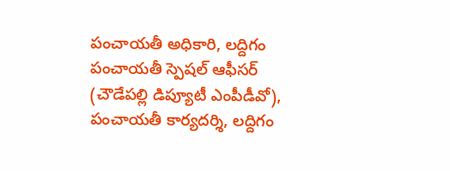పంచాయతీ అధికారి, లద్దిగం పంచాయతీ స్పెషల్ ఆఫీసర్ (చౌడేపల్లి డిప్యూటీ ఎంపీడీవో), పంచాయతీ కార్యదర్శి, లద్దిగం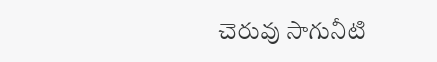చెరువు సాగునీటి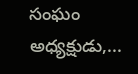సంఘం అధ్యక్షుడు,...